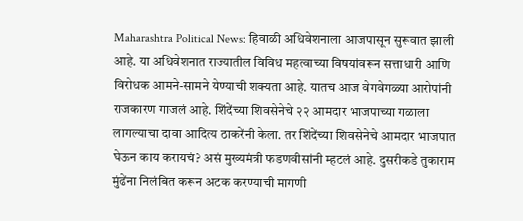Maharashtra Political News: हिवाळी अधिवेशनाला आजपासून सुरूवात झाली आहे. या अधिवेशनात राज्यातील विविध महत्वाच्या विषयांवरून सत्ताधारी आणि विरोधक आमने-सामने येण्याची शक्यता आहे. यातच आज वेगवेगळ्या आरोपांनी राजकारण गाजलं आहे. शिंदेंच्या शिवसेनेचे २२ आमदार भाजपाच्या गळाला लागल्याचा दावा आदित्य ठाकरेंनी केला. तर शिंदेंच्या शिवसेनेचे आमदार भाजपात घेऊन काय करायचं? असं मुख्यमंत्री फडणवीसांनी म्हटलं आहे. दुसरीकडे तुकाराम मुंढेंना निलंबित करून अटक करण्याची मागणी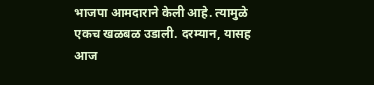भाजपा आमदाराने केली आहे. त्यामुळे एकच खळबळ उडाली. दरम्यान, यासह आज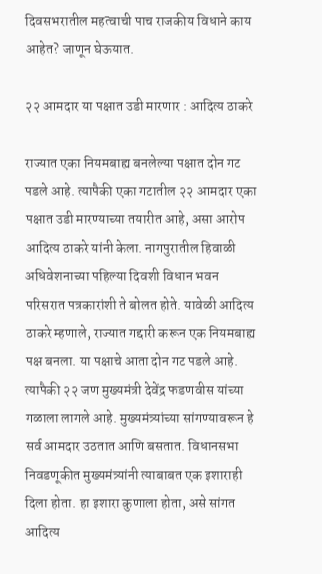दिवसभरातील महत्वाची पाच राजकीय विधाने काय आहेत? जाणून घेऊयात.

२२ आमदार या पक्षात उडी मारणार : आदित्य ठाकरे

राज्यात एका नियमबाह्य बनलेल्या पक्षात दोन गट पडले आहे. त्यापैकी एका गटातील २२ आमदार एका पक्षात उडी मारण्याच्या तयारीत आहे, असा आरोप आदित्य ठाकरे यांनी केला. नागपुरातील हिवाळी अधिवेशनाच्या पहिल्या दिवशी विधान भवन परिसरात पत्रकारांशी ते बोलत होते. यावेळी आदित्य ठाकरे म्हणाले, राज्यात गद्दारी करून एक नियमबाह्य पक्ष बनला. या पक्षाचे आता दोन गट पडले आहे. त्यापैकी २२ जण मुख्यमंत्री देवेंद्र फडणवीस यांच्या गळाला लागले आहे. मुख्यमंत्र्यांच्या सांगण्यावरून हे सर्व आमदार उठतात आणि बसतात. विधानसभा निवडणूकीत मुख्यमंत्र्यांनी त्याबाबत एक इशाराही दिला होता. हा इशारा कुणाला होता, असे सांगत आदित्य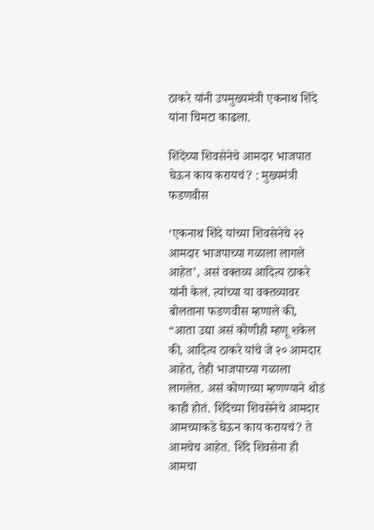ठाकरे यांनी उपमुख्यमंत्री एकनाथ शिंदे यांना चिमटा काढला.

शिंदेंच्या शिवसेनेचे आमदार भाजपात घेऊन काय करायचं? : मुख्यमंत्री फडणवीस

‘एकनाथ शिंदे यांच्या शिवसेनेचे २२ आमदार भाजपाच्या गळाला लागले आहेत’, असं वक्तव्य आदित्य ठाकरे यांनी केलं. त्यांच्या या वक्तव्यावर बोलताना फडणवीस म्हणाले की, “आता उद्या असं कोणीही म्हणू शकेल की, आदित्य ठाकरे यांचे जे २० आमदार आहेत, तेही भाजपाच्या गळाला लागलेत. असं कोणाच्या म्हणण्याने थोडं काही होतं. शिंदेंच्या शिवसेनेचे आमदार आमच्याकडे घेऊन काय करायचं? ते आमचेच आहेत. शिंदे शिवसेना ही आमचा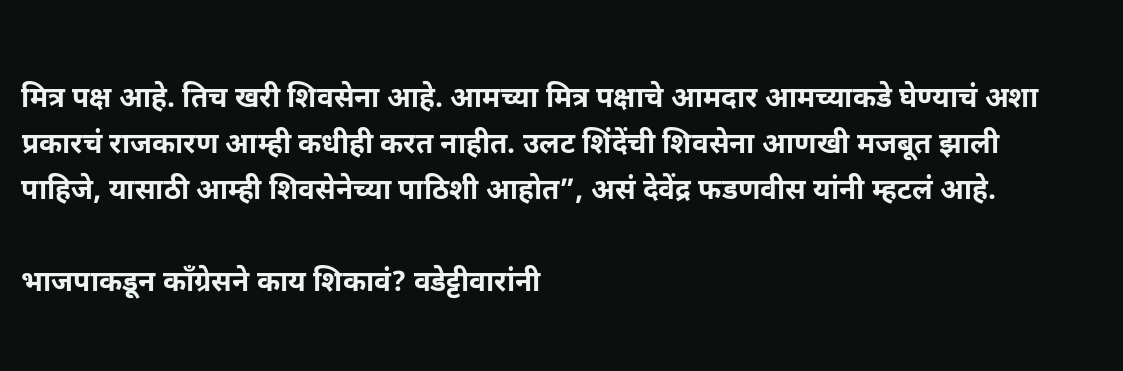मित्र पक्ष आहे. तिच खरी शिवसेना आहे. आमच्या मित्र पक्षाचे आमदार आमच्याकडे घेण्याचं अशा प्रकारचं राजकारण आम्ही कधीही करत नाहीत. उलट शिंदेंची शिवसेना आणखी मजबूत झाली पाहिजे, यासाठी आम्ही शिवसेनेच्या पाठिशी आहोत”, असं देवेंद्र फडणवीस यांनी म्हटलं आहे.

भाजपाकडून काँग्रेसने काय शिकावं? वडेट्टीवारांनी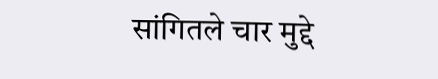सांगितले चार मुद्दे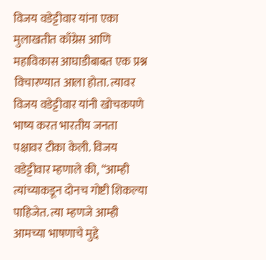विजय वडेट्टीवार यांना एका मुलाखतीत काँग्रेस आणि महाविकास आघाडीबाबत एक प्रश्न विचारण्यात आला होता. त्यावर विजय वडेट्टीवार यांनी खोचकपणे भाष्य करत भारतीय जनता पक्षावर टीका केली. विजय वडेट्टीवार म्हणाले की, “आम्ही त्यांच्याकडून दोनच गोष्टी शिकल्या पाहिजेत. त्या म्हणजे आम्ही आमच्या भाषणाचे मुद्दे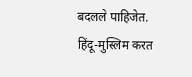बदलले पाहिजेत. हिंदू-मुस्लिम करत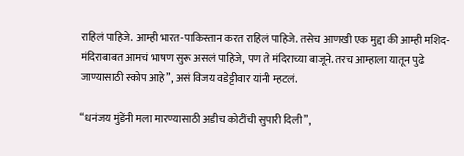राहिलं पाहिजे. आम्ही भारत-पाकिस्तान करत राहिलं पाहिजे. तसेच आणखी एक मुद्दा की आम्ही मशिद-मंदिराबाबत आमचं भाषण सुरू असलं पाहिजे, पण ते मंदिराच्या बाजूने. तरच आम्हाला यातून पुढे जाण्यासाठी स्कोप आहे”, असं विजय वडेट्टीवार यांनी म्हटलं.

“धनंजय मुंडेंनी मला मारण्यासाठी अडीच कोटींची सुपारी दिली”,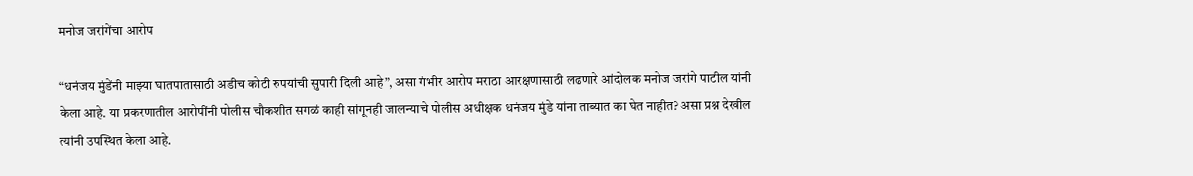मनोज जरांगेंचा आरोप

“धनंजय मुंडेंनी माझ्या घातपातासाठी अडीच कोटी रुपयांची सुपारी दिली आहे”, असा गंभीर आरोप मराठा आरक्षणासाठी लढणारे आंदोलक मनोज जरांगे पाटील यांनी केला आहे. या प्रकरणातील आरोपींनी पोलीस चौकशीत सगळं काही सांगूनही जालन्याचे पोलीस अधीक्षक धनंजय मुंडे यांना ताब्यात का घेत नाहीत? असा प्रश्न देखील त्यांनी उपस्थित केला आहे.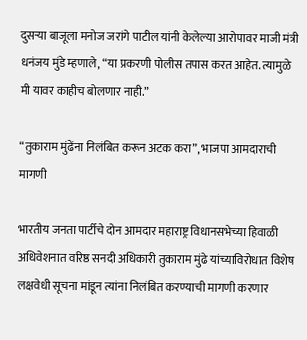दुसऱ्या बाजूला मनोज जरांगे पाटील यांनी केलेल्या आरोपावर माजी मंत्री धनंजय मुंडे म्हणाले, “या प्रकरणी पोलीस तपास करत आहेत. त्यामुळे मी यावर काहीच बोलणार नाही.”

“तुकाराम मुंढेंना निलंबित करून अटक करा”, भाजपा आमदाराची मागणी

भारतीय जनता पार्टीचे दोन आमदार महाराष्ट्र विधानसभेच्या हिवाळी अधिवेशनात वरिष्ठ सनदी अधिकारी तुकाराम मुंढे यांच्याविरोधात विशेष लक्षवेधी सूचना मांडून त्यांना निलंबित करण्याची मागणी करणार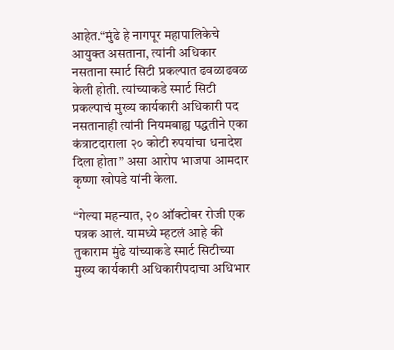आहेत.“मुंढे हे नागपूर महापालिकेचे आयुक्त असताना, त्यांनी अधिकार नसताना स्मार्ट सिटी प्रकल्पात ढवळाढवळ केली होती. त्यांच्याकडे स्मार्ट सिटी प्रकल्पाचं मुख्य कार्यकारी अधिकारी पद नसतानाही त्यांनी नियमबाह्य पद्धतीने एका कंत्राटदाराला २० कोटी रुपयांचा धनादेश दिला होता” असा आरोप भाजपा आमदार कृष्णा खोपडे यांनी केला.

“गेल्या महन्यात, २० ऑक्टोबर रोजी एक पत्रक आलं. यामध्ये म्हटलं आहे की तुकाराम मुंढे यांच्याकडे स्मार्ट सिटीच्या मुख्य कार्यकारी अधिकारीपदाचा अधिभार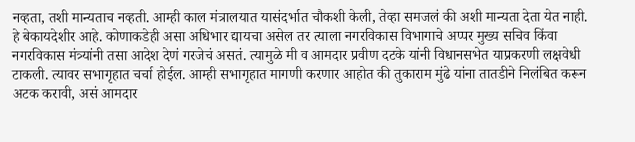नव्हता, तशी मान्यताच नव्हती. आम्ही काल मंत्रालयात यासंदर्भात चौकशी केली, तेव्हा समजलं की अशी मान्यता देता येत नाही. हे बेकायदेशीर आहे. कोणाकडेही असा अधिभार द्यायचा असेल तर त्याला नगरविकास विभागाचे अप्पर मुख्य सचिव किंवा नगरविकास मंत्र्यांनी तसा आदेश देणं गरजेचं असतं. त्यामुळे मी व आमदार प्रवीण दटके यांनी विधानसभेत याप्रकरणी लक्षवेधी टाकली. त्यावर सभागृहात चर्चा होईल. आम्ही सभागृहात मागणी करणार आहोत की तुकाराम मुंढे यांना तातडीने निलंबित करून अटक करावी, असं आमदार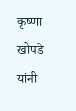कृष्णा खोपडे यांनी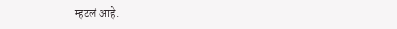म्हटलं आहे.